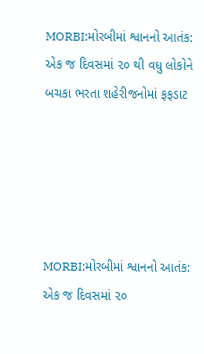MORBI:મોરબીમાં શ્વાનનો આતંક: એક જ દિવસમાં ૨૦ થી વધુ લોકોને બચકા ભરતા શહેરીજનોમાં ફફડાટ





MORBI:મોરબીમાં શ્વાનનો આતંક: એક જ દિવસમાં ૨૦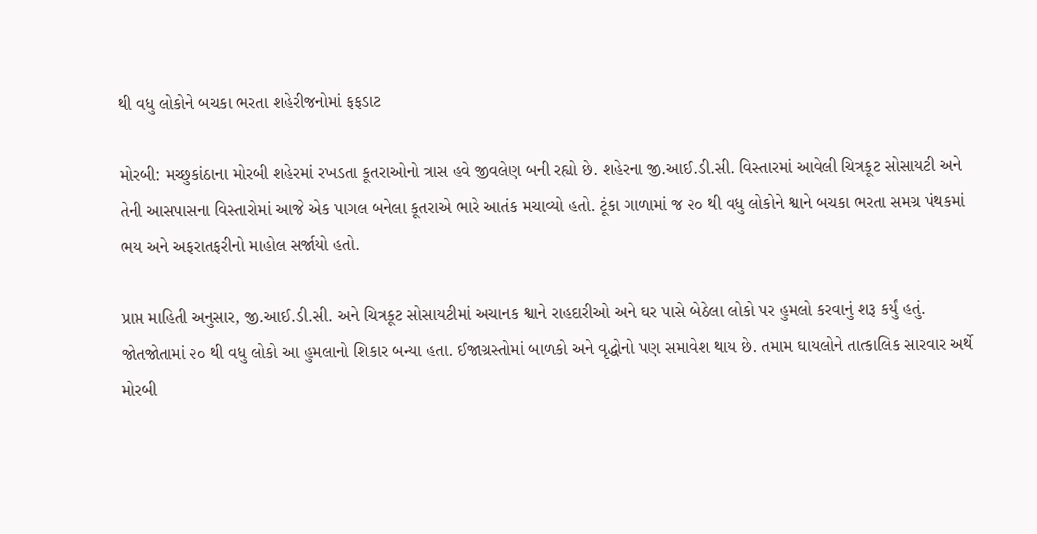થી વધુ લોકોને બચકા ભરતા શહેરીજનોમાં ફફડાટ

મોરબી: મચ્છુકાંઠાના મોરબી શહેરમાં રખડતા કૂતરાઓનો ત્રાસ હવે જીવલેણ બની રહ્યો છે. શહેરના જી.આઈ.ડી.સી. વિસ્તારમાં આવેલી ચિત્રકૂટ સોસાયટી અને તેની આસપાસના વિસ્તારોમાં આજે એક પાગલ બનેલા કૂતરાએ ભારે આતંક મચાવ્યો હતો. ટૂંકા ગાળામાં જ ૨૦ થી વધુ લોકોને શ્વાને બચકા ભરતા સમગ્ર પંથકમાં ભય અને અફરાતફરીનો માહોલ સર્જાયો હતો.

પ્રાપ્ત માહિતી અનુસાર, જી.આઈ.ડી.સી. અને ચિત્રકૂટ સોસાયટીમાં અચાનક શ્વાને રાહદારીઓ અને ઘર પાસે બેઠેલા લોકો પર હુમલો કરવાનું શરૂ કર્યું હતું. જોતજોતામાં ૨૦ થી વધુ લોકો આ હુમલાનો શિકાર બન્યા હતા. ઈજાગ્રસ્તોમાં બાળકો અને વૃદ્ધોનો પણ સમાવેશ થાય છે. તમામ ઘાયલોને તાત્કાલિક સારવાર અર્થે મોરબી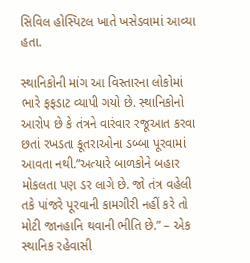સિવિલ હોસ્પિટલ ખાતે ખસેડવામાં આવ્યા હતા.

સ્થાનિકોની માંગ આ વિસ્તારના લોકોમાં ભારે ફફડાટ વ્યાપી ગયો છે. સ્થાનિકોનો આરોપ છે કે તંત્રને વારંવાર રજૂઆત કરવા છતાં રખડતા કૂતરાઓના ડબ્બા પૂરવામાં આવતા નથી.”અત્યારે બાળકોને બહાર મોકલતા પણ ડર લાગે છે. જો તંત્ર વહેલી તકે પાંજરે પૂરવાની કામગીરી નહીં કરે તો મોટી જાનહાનિ થવાની ભીતિ છે.” – એક સ્થાનિક રહેવાસી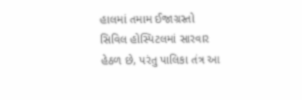હાલમાં તમામ ઈજાગ્રસ્તો સિવિલ હોસ્પિટલમાં સારવાર હેઠળ છે, પરંતુ પાલિકા તંત્ર આ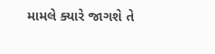મામલે ક્યારે જાગશે તે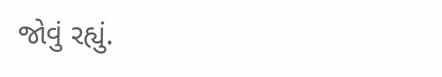જોવું રહ્યું.